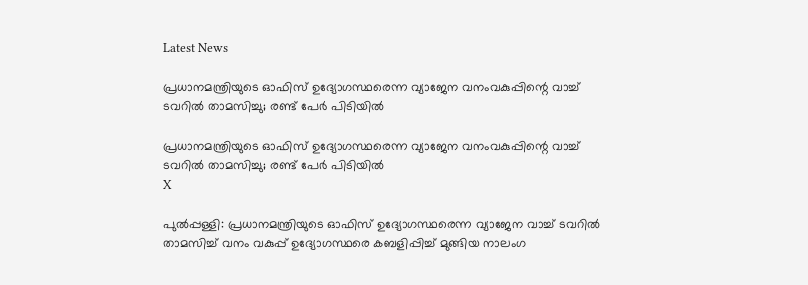Latest News

പ്രധാനമന്ത്രിയുടെ ഓഫിസ് ഉദ്യോഗസ്ഥരെന്ന വ്യാജേന വനംവകുപ്പിന്റെ വാച്ച് ടവറില്‍ താമസിച്ചു; രണ്ട് പേര്‍ പിടിയില്‍

പ്രധാനമന്ത്രിയുടെ ഓഫിസ് ഉദ്യോഗസ്ഥരെന്ന വ്യാജേന വനംവകുപ്പിന്റെ വാച്ച് ടവറില്‍ താമസിച്ചു; രണ്ട് പേര്‍ പിടിയില്‍
X

പുല്‍പ്പള്ളി: പ്രധാനമന്ത്രിയുടെ ഓഫിസ് ഉദ്യോഗസ്ഥരെന്ന വ്യാജേന വാച്ച് ടവറില്‍ താമസിച്ച് വനം വകുപ്പ് ഉദ്യോഗസ്ഥരെ കബളിപ്പിച്ച് മുങ്ങിയ നാലംഗ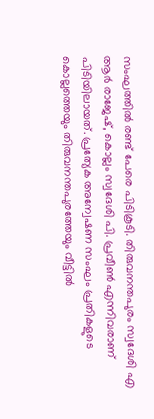സംഘത്തില്‍ രണ്ട് പേരെ പിടികൂടി. തിരുവനന്തപുരം സ്വദേശി എ ആര്‍ രാജേഷ്, കൊല്ലം സ്വദേശി പി. പ്രവീണ്‍ എന്നിവരാണ് പിടിയിലായത്. പ്രത്യേക അന്വേഷണ സംഘം പ്രതികളുടെ കൊല്ലത്തെയും തിരുവനന്തപുരത്തേയും വീട്ടില്‍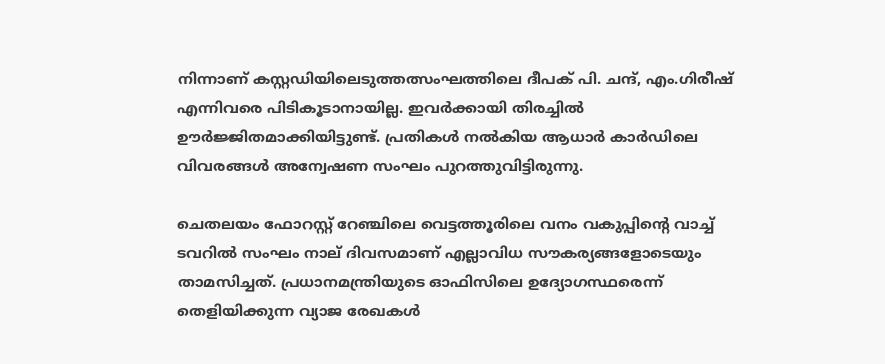നിന്നാണ് കസ്റ്റഡിയിലെടുത്തത്സംഘത്തിലെ ദീപക് പി. ചന്ദ്, എം.ഗിരീഷ് എന്നിവരെ പിടികൂടാനായില്ല. ഇവര്‍ക്കായി തിരച്ചില്‍ ഊര്‍ജ്ജിതമാക്കിയിട്ടുണ്ട്. പ്രതികള്‍ നല്‍കിയ ആധാര്‍ കാര്‍ഡിലെ വിവരങ്ങള്‍ അന്വേഷണ സംഘം പുറത്തുവിട്ടിരുന്നു.

ചെതലയം ഫോറസ്റ്റ് റേഞ്ചിലെ വെട്ടത്തൂരിലെ വനം വകുപ്പിന്റെ വാച്ച് ടവറില്‍ സംഘം നാല് ദിവസമാണ് എല്ലാവിധ സൗകര്യങ്ങളോടെയും താമസിച്ചത്. പ്രധാനമന്ത്രിയുടെ ഓഫിസിലെ ഉദ്യോഗസ്ഥരെന്ന് തെളിയിക്കുന്ന വ്യാജ രേഖകള്‍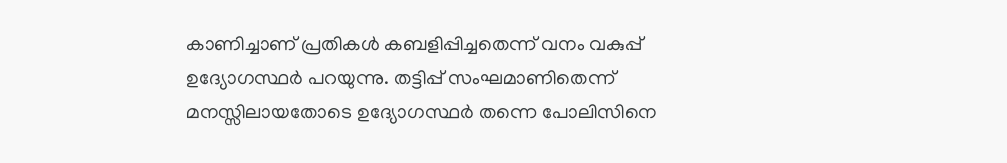കാണിച്ചാണ് പ്രതികള്‍ കബളിപ്പിച്ചതെന്ന് വനം വകുപ്പ് ഉദ്യോഗസ്ഥര്‍ പറയുന്നു. തട്ടിപ്പ് സംഘമാണിതെന്ന് മനസ്സിലായതോടെ ഉദ്യോഗസ്ഥര്‍ തന്നെ പോലിസിനെ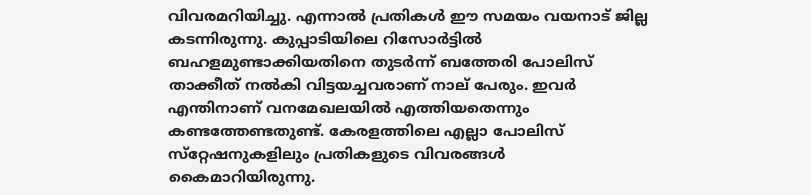വിവരമറിയിച്ചു. എന്നാല്‍ പ്രതികള്‍ ഈ സമയം വയനാട് ജില്ല കടന്നിരുന്നു. കുപ്പാടിയിലെ റിസോര്‍ട്ടില്‍ ബഹളമുണ്ടാക്കിയതിനെ തുടര്‍ന്ന് ബത്തേരി പോലിസ് താക്കീത് നല്‍കി വിട്ടയച്ചവരാണ് നാല് പേരും. ഇവര്‍ എന്തിനാണ് വനമേഖലയില്‍ എത്തിയതെന്നും കണ്ടത്തേണ്ടതുണ്ട്. കേരളത്തിലെ എല്ലാ പോലിസ് സ്‌റ്റേഷനുകളിലും പ്രതികളുടെ വിവരങ്ങള്‍ കൈമാറിയിരുന്നു.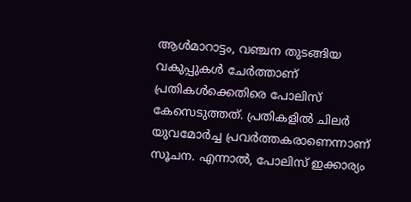ആള്‍മാറാട്ടം, വഞ്ചന തുടങ്ങിയ വകുപ്പുകള്‍ ചേര്‍ത്താണ് പ്രതികള്‍ക്കെതിരെ പോലിസ് കേസെടുത്തത്. പ്രതികളില്‍ ചിലര്‍ യുവമോര്‍ച്ച പ്രവര്‍ത്തകരാണെന്നാണ് സൂചന. എന്നാല്‍, പോലിസ് ഇക്കാര്യം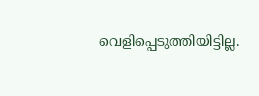വെളിപ്പെടുത്തിയിട്ടില്ല.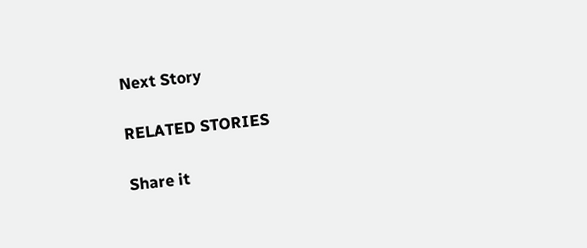Next Story

RELATED STORIES

Share it